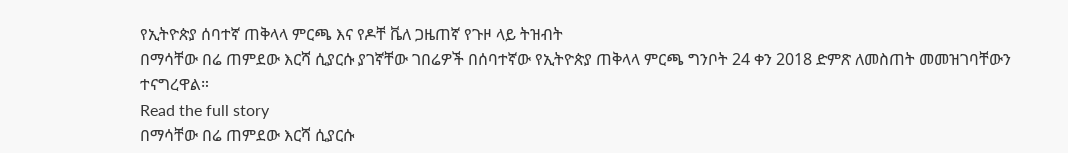የኢትዮጵያ ሰባተኛ ጠቅላላ ምርጫ እና የዶቸ ቬለ ጋዜጠኛ የጉዞ ላይ ትዝብት
በማሳቸው በሬ ጠምደው እርሻ ሲያርሱ ያገኛቸው ገበሬዎች በሰባተኛው የኢትዮጵያ ጠቅላላ ምርጫ ግንቦት 24 ቀን 2018 ድምጽ ለመስጠት መመዝገባቸውን ተናግረዋል።
Read the full story
በማሳቸው በሬ ጠምደው እርሻ ሲያርሱ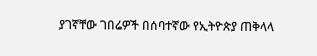ያገኛቸው ገበሬዎች በሰባተኛው የኢትዮጵያ ጠቅላላ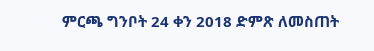ምርጫ ግንቦት 24 ቀን 2018 ድምጽ ለመስጠት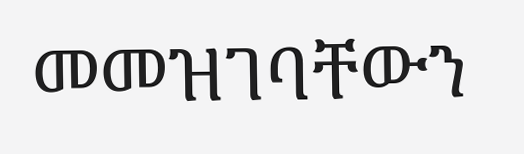መመዝገባቸውን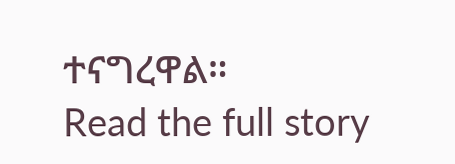ተናግረዋል።
Read the full story